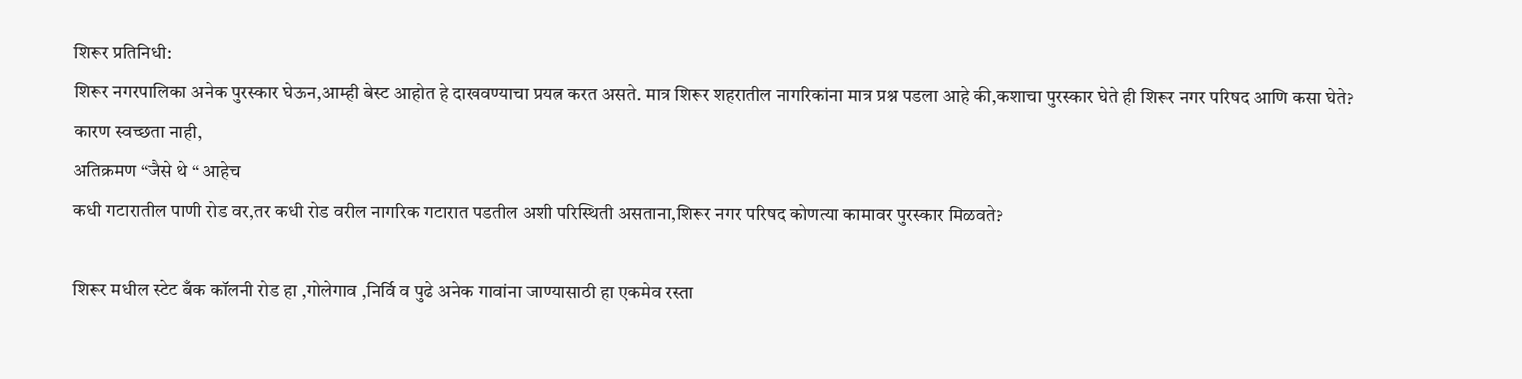शिरूर प्रतिनिधी:
शिरूर नगरपालिका अनेक पुरस्कार घेऊन,आम्ही बेस्ट आहोत हे दाखवण्याचा प्रयत्न करत असते. मात्र शिरूर शहरातील नागरिकांना मात्र प्रश्न पडला आहे की,कशाचा पुरस्कार घेते ही शिरूर नगर परिषद आणि कसा घेते?
कारण स्वच्छता नाही,
अतिक्रमण “जैसे थे “ आहेच
कधी गटारातील पाणी रोड वर,तर कधी रोड वरील नागरिक गटारात पडतील अशी परिस्थिती असताना,शिरूर नगर परिषद कोणत्या कामावर पुरस्कार मिळवते?

शिरूर मधील स्टेट बँक कॉलनी रोड हा ,गोलेगाव ,निर्वि व पुढे अनेक गावांना जाण्यासाठी हा एकमेव रस्ता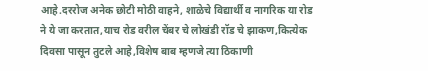आहे.दररोज अनेक छोटी मोठी वाहने, शाळेचे विद्यार्थी व नागरिक या रोड ने ये जा करतात,याच रोड वरील चेंबर चे लोखंडी रॉड चे झाकण,कित्येक दिवसा पासून तुटले आहे,विशेष बाब म्हणजे त्या ठिकाणी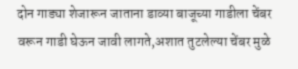दोन गाड्या शेजारून जाताना डाव्या बाजूच्या गाडीला चेंबर वरून गाडी घेऊन जावी लागते,अशात तुटलेल्या चेंबर मुळे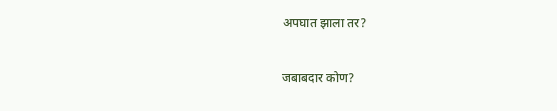अपघात झाला तर?

जबाबदार कोण?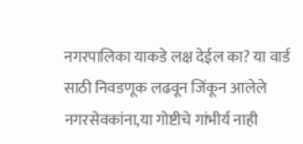नगरपालिका याकडे लक्ष देईल का? या वार्ड साठी निवडणूक लढवून जिंकून आलेले नगरसेवकांना,या गोष्टीचे गांभीर्य नाही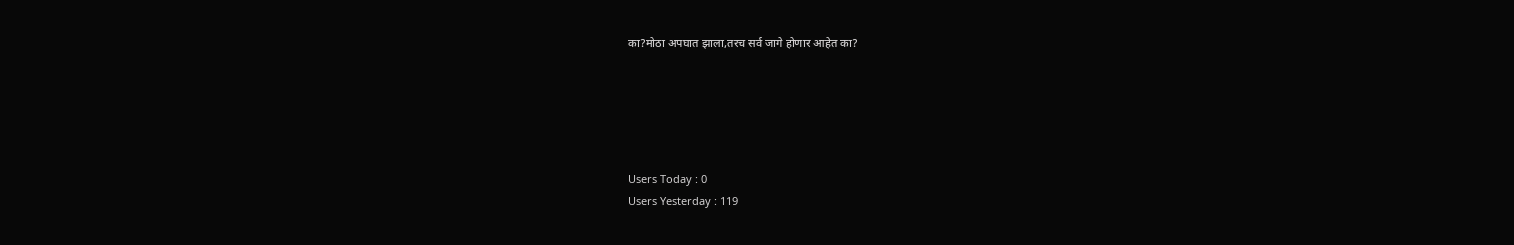का?मोठा अपघात झाला,तरच सर्व जागे होणार आहेत का?





Users Today : 0
Users Yesterday : 119